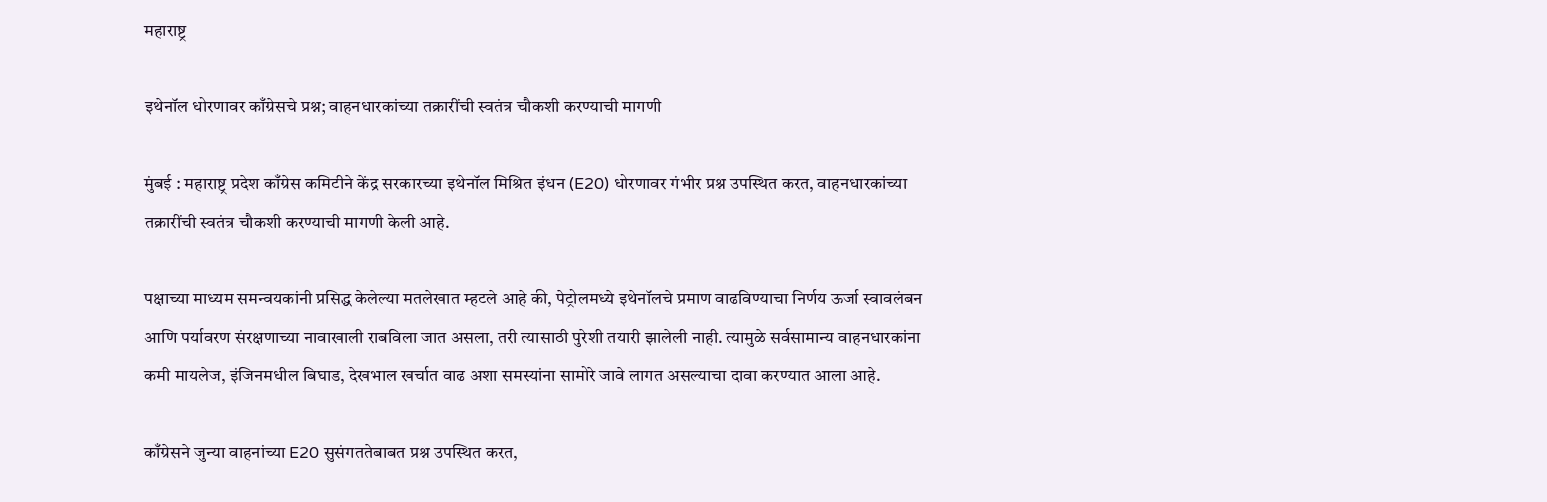महाराष्ट्र

इथेनॉल धोरणावर काँग्रेसचे प्रश्न; वाहनधारकांच्या तक्रारींची स्वतंत्र चौकशी करण्याची मागणी

मुंबई : महाराष्ट्र प्रदेश काँग्रेस कमिटीने केंद्र सरकारच्या इथेनॉल मिश्रित इंधन (E20) धोरणावर गंभीर प्रश्न उपस्थित करत, वाहनधारकांच्या तक्रारींची स्वतंत्र चौकशी करण्याची मागणी केली आहे.

पक्षाच्या माध्यम समन्वयकांनी प्रसिद्ध केलेल्या मतलेखात म्हटले आहे की, पेट्रोलमध्ये इथेनॉलचे प्रमाण वाढविण्याचा निर्णय ऊर्जा स्वावलंबन आणि पर्यावरण संरक्षणाच्या नावाखाली राबविला जात असला, तरी त्यासाठी पुरेशी तयारी झालेली नाही. त्यामुळे सर्वसामान्य वाहनधारकांना कमी मायलेज, इंजिनमधील बिघाड, देखभाल खर्चात वाढ अशा समस्यांना सामोरे जावे लागत असल्याचा दावा करण्यात आला आहे.

काँग्रेसने जुन्या वाहनांच्या E20 सुसंगततेबाबत प्रश्न उपस्थित करत,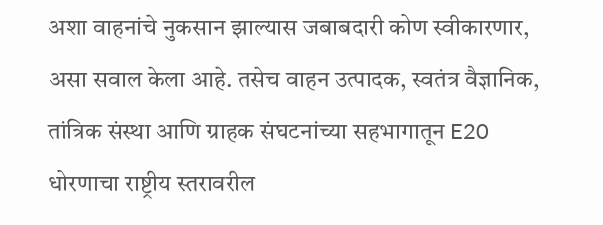अशा वाहनांचे नुकसान झाल्यास जबाबदारी कोण स्वीकारणार, असा सवाल केला आहे. तसेच वाहन उत्पादक, स्वतंत्र वैज्ञानिक, तांत्रिक संस्था आणि ग्राहक संघटनांच्या सहभागातून E20 धोरणाचा राष्ट्रीय स्तरावरील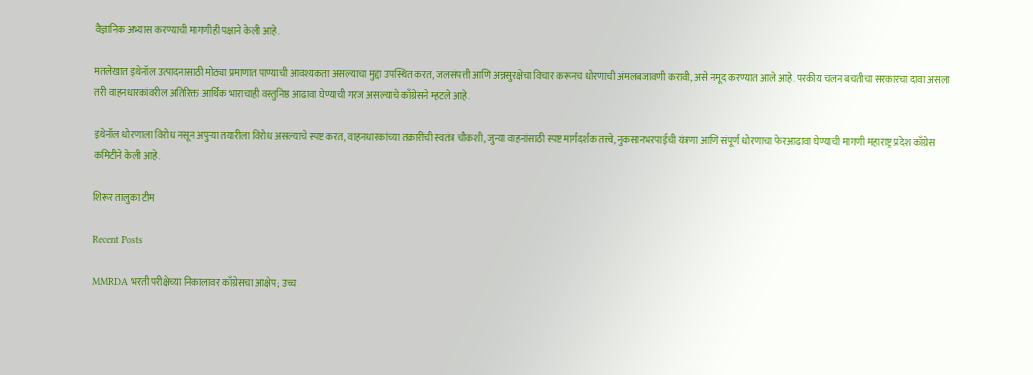वैज्ञानिक अभ्यास करण्याची मागणीही पक्षाने केली आहे.

मतलेखात इथेनॉल उत्पादनासाठी मोठ्या प्रमाणात पाण्याची आवश्यकता असल्याचा मुद्दा उपस्थित करत, जलसंपत्ती आणि अन्नसुरक्षेचा विचार करूनच धोरणाची अंमलबजावणी करावी, असे नमूद करण्यात आले आहे. परकीय चलन बचतीचा सरकारचा दावा असला तरी वाहनधारकांवरील अतिरिक्त आर्थिक भाराचाही वस्तुनिष्ठ आढावा घेण्याची गरज असल्याचे काँग्रेसने म्हटले आहे.

इथेनॉल धोरणाला विरोध नसून अपुऱ्या तयारीला विरोध असल्याचे स्पष्ट करत, वाहनधारकांच्या तक्रारींची स्वतंत्र चौकशी, जुन्या वाहनांसाठी स्पष्ट मार्गदर्शक तत्त्वे, नुकसानभरपाईची यंत्रणा आणि संपूर्ण धोरणाचा फेरआढावा घेण्याची मागणी महाराष्ट्र प्रदेश काँग्रेस कमिटीने केली आहे.

शिरूर तालुका टीम

Recent Posts

MMRDA भरती परीक्षेच्या निकालावर काँग्रेसचा आक्षेप; उच्च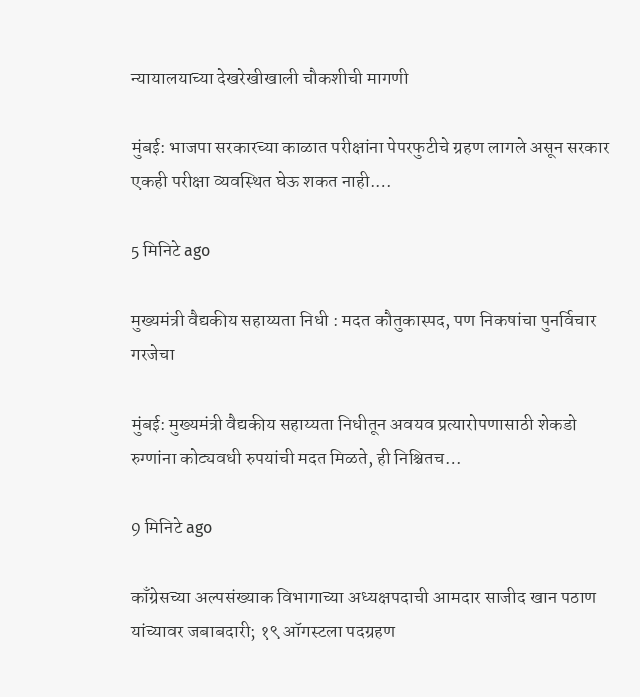न्यायालयाच्या देखरेखीखाली चौकशीची मागणी

मुंबई: भाजपा सरकारच्या काळात परीक्षांना पेपरफुटीचे ग्रहण लागले असून सरकार एकही परीक्षा व्यवस्थित घेऊ शकत नाही.…

5 मिनिटे ago

मुख्यमंत्री वैद्यकीय सहाय्यता निधी : मदत कौतुकास्पद, पण निकषांचा पुनर्विचार गरजेचा

मुंबई: मुख्यमंत्री वैद्यकीय सहाय्यता निधीतून अवयव प्रत्यारोपणासाठी शेकडो रुग्णांना कोट्यवधी रुपयांची मदत मिळते, ही निश्चितच…

9 मिनिटे ago

काँग्रेसच्या अल्पसंख्याक विभागाच्या अध्यक्षपदाची आमदार साजीद खान पठाण यांच्यावर जबाबदारी; १९ ऑगस्टला पदग्रहण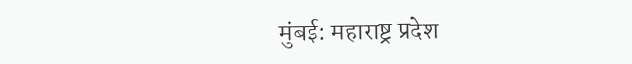मुंबई: महाराष्ट्र प्रदेश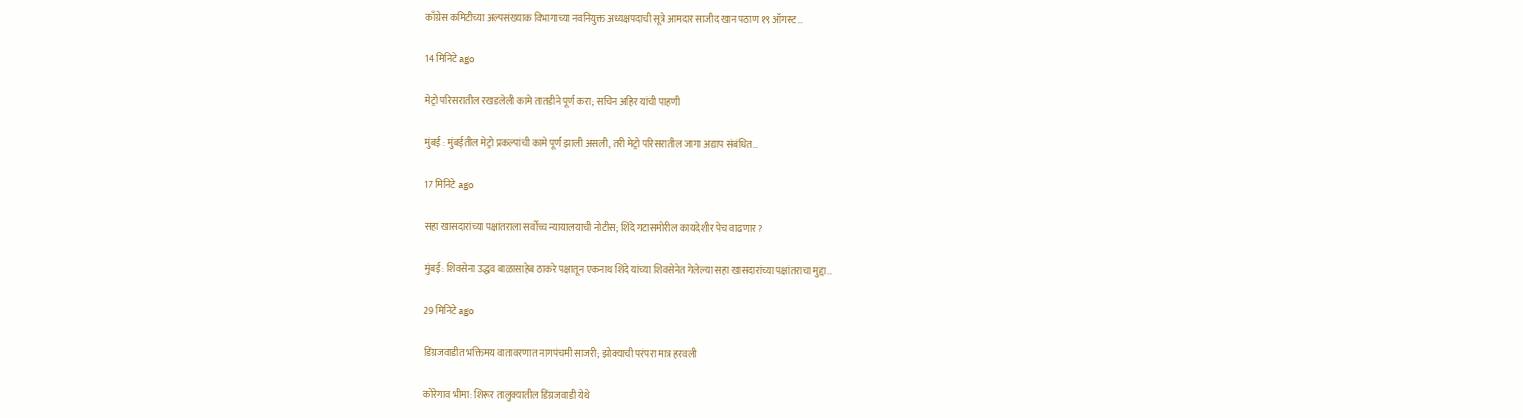काँग्रेस कमिटीच्या अल्पसंख्याक विभागाच्या नवनियुक्त अध्यक्षपदाची सूत्रे आमदार साजीद खान पठाण १९ ऑगस्ट…

14 मिनिटे ago

मेट्रो परिसरातील रखडलेली कामे तातडीने पूर्ण करा; सचिन अहिर यांची पाहणी

मुंबई : मुंबईतील मेट्रो प्रकल्पांची कामे पूर्ण झाली असली, तरी मेट्रो परिसरातील जागा अद्याप संबंधित…

17 मिनिटे ago

सहा खासदारांच्या पक्षांतराला सर्वोच्च न्यायालयाची नोटीस; शिंदे गटासमोरील कायदेशीर पेच वाढणार?

मुंबई: शिवसेना उद्धव बाळासाहेब ठाकरे पक्षातून एकनाथ शिंदे यांच्या शिवसेनेत गेलेल्या सहा खासदारांच्या पक्षांतराचा मुद्दा…

29 मिनिटे ago

डिंग्रजवाडीत भक्तिमय वातावरणात नागपंचमी साजरी; झोक्याची परंपरा मात्र हरवली

कोरेगाव भीमा: शिरूर तालुक्यातील डिंग्रजवाडी येथे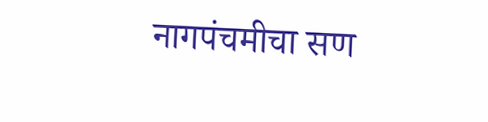नागपंचमीचा सण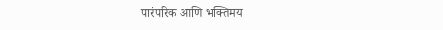पारंपरिक आणि भक्तिमय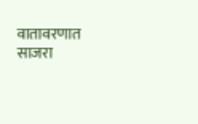वातावरणात साजरा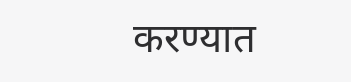करण्यात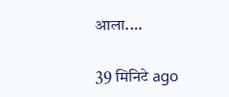आला.…

39 मिनिटे ago